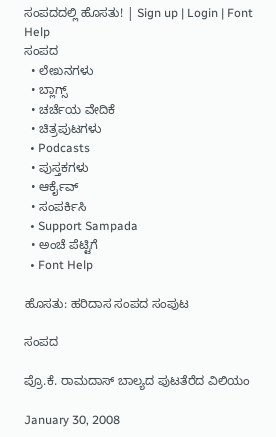ಸಂಪದದಲ್ಲಿ ಹೊಸತು! | Sign up | Login | Font Help
ಸಂಪದ
  • ಲೇಖನಗಳು
  • ಬ್ಲಾಗ್ಸ್
  • ಚರ್ಚೆಯ ವೇದಿಕೆ
  • ಚಿತ್ರಪುಟಗಳು
  • Podcasts
  • ಪುಸ್ತಕಗಳು
  • ಆರ್ಕೈವ್
  • ಸಂಪರ್ಕಿಸಿ
  • Support Sampada
  • ಅಂಚೆ ಪೆಟ್ಟಿಗೆ
  • Font Help

ಹೊಸತು: ಹರಿದಾಸ ಸಂಪದ ಸಂಪುಟ

ಸಂಪದ

ಪ್ರೊ.ಕೆ. ರಾಮದಾಸ್ ಬಾಲ್ಯದ ಪುಟತೆರೆದ ವಿಲಿಯಂ

January 30, 2008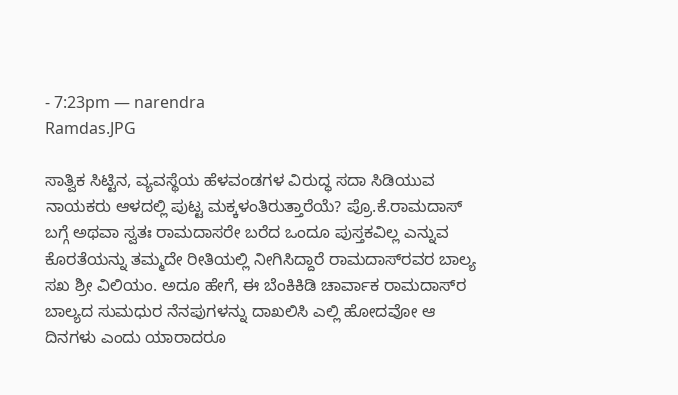- 7:23pm — narendra
Ramdas.JPG

ಸಾತ್ವಿಕ ಸಿಟ್ಟಿನ, ವ್ಯವಸ್ಥೆಯ ಹೆಳವಂಡಗಳ ವಿರುದ್ಧ ಸದಾ ಸಿಡಿಯುವ ನಾಯಕರು ಆಳದಲ್ಲಿ ಪುಟ್ಟ ಮಕ್ಕಳಂತಿರುತ್ತಾರೆಯೆ? ಪ್ರೊ.ಕೆ.ರಾಮದಾಸ್ ಬಗ್ಗೆ ಅಥವಾ ಸ್ವತಃ ರಾಮದಾಸರೇ ಬರೆದ ಒಂದೂ ಪುಸ್ತಕವಿಲ್ಲ ಎನ್ನುವ ಕೊರತೆಯನ್ನು ತಮ್ಮದೇ ರೀತಿಯಲ್ಲಿ ನೀಗಿಸಿದ್ದಾರೆ ರಾಮದಾಸ್‌ರವರ ಬಾಲ್ಯ ಸಖ ಶ್ರೀ ವಿಲಿಯಂ. ಅದೂ ಹೇಗೆ, ಈ ಬೆಂಕಿಕಿಡಿ ಚಾರ್ವಾಕ ರಾಮದಾಸ್‌ರ ಬಾಲ್ಯದ ಸುಮಧುರ ನೆನಪುಗಳನ್ನು ದಾಖಲಿಸಿ ಎಲ್ಲಿ ಹೋದವೋ ಆ ದಿನಗಳು ಎಂದು ಯಾರಾದರೂ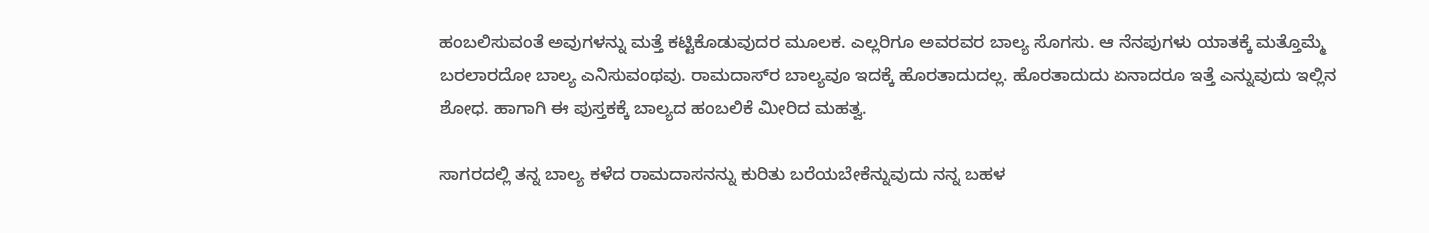ಹಂಬಲಿಸುವಂತೆ ಅವುಗಳನ್ನು ಮತ್ತೆ ಕಟ್ಟಿಕೊಡುವುದರ ಮೂಲಕ. ಎಲ್ಲರಿಗೂ ಅವರವರ ಬಾಲ್ಯ ಸೊಗಸು. ಆ ನೆನಪುಗಳು ಯಾತಕ್ಕೆ ಮತ್ತೊಮ್ಮೆ ಬರಲಾರದೋ ಬಾಲ್ಯ ಎನಿಸುವಂಥವು. ರಾಮದಾಸ್‌ರ ಬಾಲ್ಯವೂ ಇದಕ್ಕೆ ಹೊರತಾದುದಲ್ಲ. ಹೊರತಾದುದು ಏನಾದರೂ ಇತ್ತೆ ಎನ್ನುವುದು ಇಲ್ಲಿನ ಶೋಧ. ಹಾಗಾಗಿ ಈ ಪುಸ್ತಕಕ್ಕೆ ಬಾಲ್ಯದ ಹಂಬಲಿಕೆ ಮೀರಿದ ಮಹತ್ವ.

ಸಾಗರದಲ್ಲಿ ತನ್ನ ಬಾಲ್ಯ ಕಳೆದ ರಾಮದಾಸನನ್ನು ಕುರಿತು ಬರೆಯಬೇಕೆನ್ನುವುದು ನನ್ನ ಬಹಳ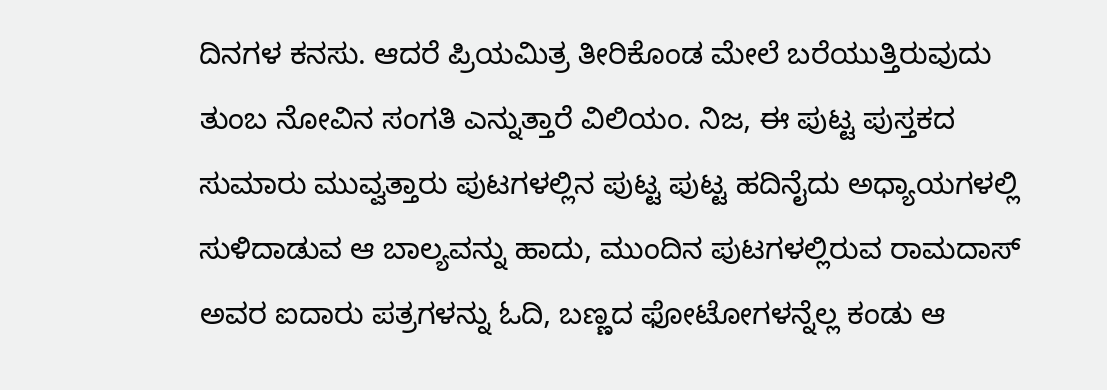ದಿನಗಳ ಕನಸು. ಆದರೆ ಪ್ರಿಯಮಿತ್ರ ತೀರಿಕೊಂಡ ಮೇಲೆ ಬರೆಯುತ್ತಿರುವುದು ತುಂಬ ನೋವಿನ ಸಂಗತಿ ಎನ್ನುತ್ತಾರೆ ವಿಲಿಯಂ. ನಿಜ, ಈ ಪುಟ್ಟ ಪುಸ್ತಕದ ಸುಮಾರು ಮುವ್ವತ್ತಾರು ಪುಟಗಳಲ್ಲಿನ ಪುಟ್ಟ ಪುಟ್ಟ ಹದಿನೈದು ಅಧ್ಯಾಯಗಳಲ್ಲಿ ಸುಳಿದಾಡುವ ಆ ಬಾಲ್ಯವನ್ನು ಹಾದು, ಮುಂದಿನ ಪುಟಗಳಲ್ಲಿರುವ ರಾಮದಾಸ್ ಅವರ ಐದಾರು ಪತ್ರಗಳನ್ನು ಓದಿ, ಬಣ್ಣದ ಫೋಟೋಗಳನ್ನೆಲ್ಲ ಕಂಡು ಆ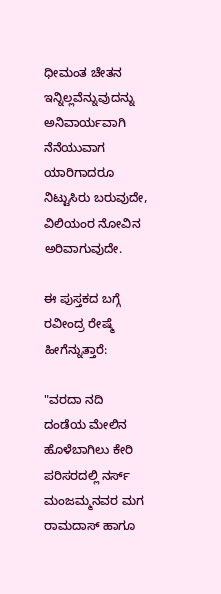ಧೀಮಂತ ಚೇತನ ಇನ್ನಿಲ್ಲವೆನ್ನುವುದನ್ನು ಅನಿವಾರ್ಯವಾಗಿ ನೆನೆಯುವಾಗ ಯಾರಿಗಾದರೂ ನಿಟ್ಟುಸಿರು ಬರುವುದೇ, ವಿಲಿಯಂರ ನೋವಿನ ಅರಿವಾಗುವುದೇ.

ಈ ಪುಸ್ತಕದ ಬಗ್ಗೆ ರವೀಂದ್ರ ರೇಷ್ಮೆ ಹೀಗೆನ್ನುತ್ತಾರೆ:

"ವರದಾ ನದಿ ದಂಡೆಯ ಮೇಲಿನ ಹೊಳೆಬಾಗಿಲು ಕೇರಿ ಪರಿಸರದಲ್ಲಿ ನರ್ಸ್ ಮಂಜಮ್ಮನವರ ಮಗ ರಾಮದಾಸ್ ಹಾಗೂ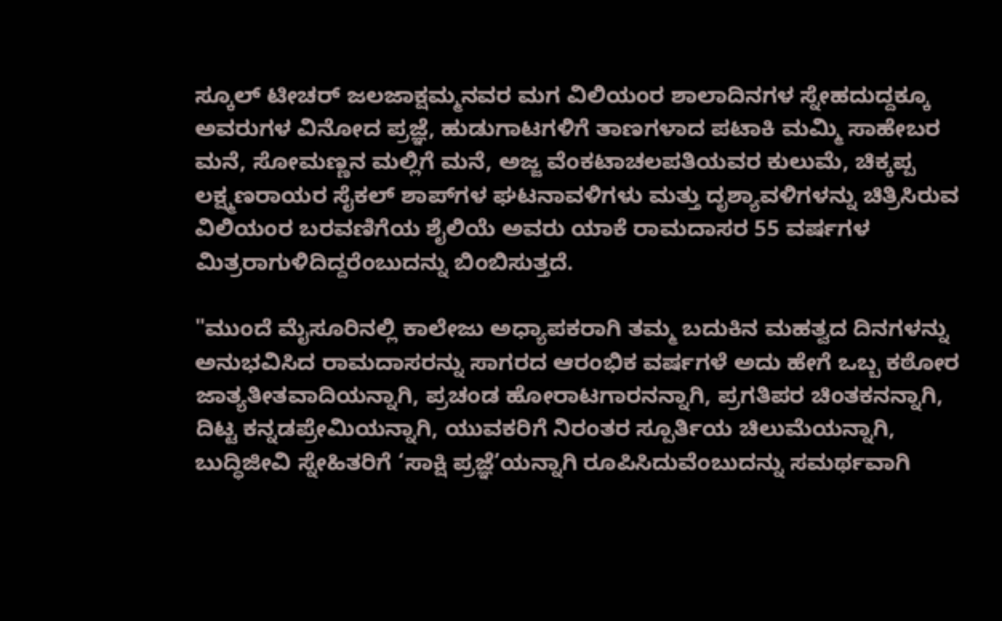ಸ್ಕೂಲ್ ಟೀಚರ್ ಜಲಜಾಕ್ಷಮ್ಮನವರ ಮಗ ವಿಲಿಯಂರ ಶಾಲಾದಿನಗಳ ಸ್ನೇಹದುದ್ದಕ್ಕೂ ಅವರುಗಳ ವಿನೋದ ಪ್ರಜ್ಞೆ, ಹುಡುಗಾಟಗಳಿಗೆ ತಾಣಗಳಾದ ಪಟಾಕಿ ಮಮ್ಮಿ ಸಾಹೇಬರ ಮನೆ, ಸೋಮಣ್ಣನ ಮಲ್ಲಿಗೆ ಮನೆ, ಅಜ್ಜ ವೆಂಕಟಾಚಲಪತಿಯವರ ಕುಲುಮೆ, ಚಿಕ್ಕಪ್ಪ ಲಕ್ಷ್ಮಣರಾಯರ ಸೈಕಲ್ ಶಾಪ್‌ಗಳ ಘಟನಾವಳಿಗಳು ಮತ್ತು ದೃಶ್ಯಾವಳಿಗಳನ್ನು ಚಿತ್ರಿಸಿರುವ ವಿಲಿಯಂರ ಬರವಣಿಗೆಯ ಶೈಲಿಯೆ ಅವರು ಯಾಕೆ ರಾಮದಾಸರ 55 ವರ್ಷಗಳ ಮಿತ್ರರಾಗುಳಿದಿದ್ದರೆಂಬುದನ್ನು ಬಿಂಬಿಸುತ್ತದೆ.

"ಮುಂದೆ ಮೈಸೂರಿನಲ್ಲಿ ಕಾಲೇಜು ಅಧ್ಯಾಪಕರಾಗಿ ತಮ್ಮ ಬದುಕಿನ ಮಹತ್ವದ ದಿನಗಳನ್ನು ಅನುಭವಿಸಿದ ರಾಮದಾಸರನ್ನು ಸಾಗರದ ಆರಂಭಿಕ ವರ್ಷಗಳೆ ಅದು ಹೇಗೆ ಒಬ್ಬ ಕಠೋರ ಜಾತ್ಯತೀತವಾದಿಯನ್ನಾಗಿ, ಪ್ರಚಂಡ ಹೋರಾಟಗಾರನನ್ನಾಗಿ, ಪ್ರಗತಿಪರ ಚಿಂತಕನನ್ನಾಗಿ, ದಿಟ್ಟ ಕನ್ನಡಪ್ರೇಮಿಯನ್ನಾಗಿ, ಯುವಕರಿಗೆ ನಿರಂತರ ಸ್ಪೂರ್ತಿಯ ಚಿಲುಮೆಯನ್ನಾಗಿ, ಬುದ್ಧಿಜೀವಿ ಸ್ನೇಹಿತರಿಗೆ ‘ಸಾಕ್ಷಿ ಪ್ರಜ್ಞೆ’ಯನ್ನಾಗಿ ರೂಪಿಸಿದುವೆಂಬುದನ್ನು ಸಮರ್ಥವಾಗಿ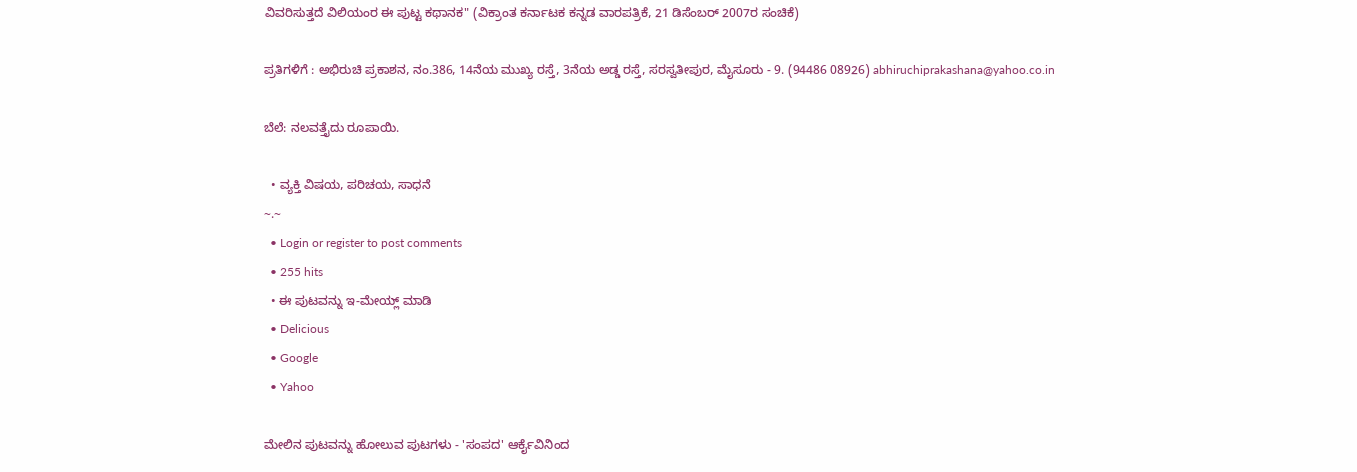ವಿವರಿಸುತ್ತದೆ ವಿಲಿಯಂರ ಈ ಪುಟ್ಟ ಕಥಾನಕ" (ವಿಕ್ರಾಂತ ಕರ್ನಾಟಕ ಕನ್ನಡ ವಾರಪತ್ರಿಕೆ, 21 ಡಿಸೆಂಬರ್ 2007ರ ಸಂಚಿಕೆ)

ಪ್ರತಿಗಳಿಗೆ : ಅಭಿರುಚಿ ಪ್ರಕಾಶನ, ನಂ.386, 14ನೆಯ ಮುಖ್ಯ ರಸ್ತೆ, 3ನೆಯ ಅಡ್ಡ ರಸ್ತೆ, ಸರಸ್ವತೀಪುರ, ಮೈಸೂರು - 9. (94486 08926) abhiruchiprakashana@yahoo.co.in

ಬೆಲೆ: ನಲವತ್ತೈದು ರೂಪಾಯಿ.

  • ವ್ಯಕ್ತಿ ವಿಷಯ, ಪರಿಚಯ, ಸಾಧನೆ
~.~
  • Login or register to post comments
  • 255 hits
  • ಈ ಪುಟವನ್ನು ಇ-ಮೇಯ್ಲ್ ಮಾಡಿ
  • Delicious
  • Google
  • Yahoo

ಮೇಲಿನ ಪುಟವನ್ನು ಹೋಲುವ ಪುಟಗಳು - 'ಸಂಪದ' ಆರ್ಕೈವಿನಿಂದ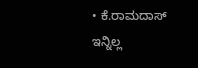• ಕೆ.ರಾಮದಾಸ್ ಇನ್ನಿಲ್ಲ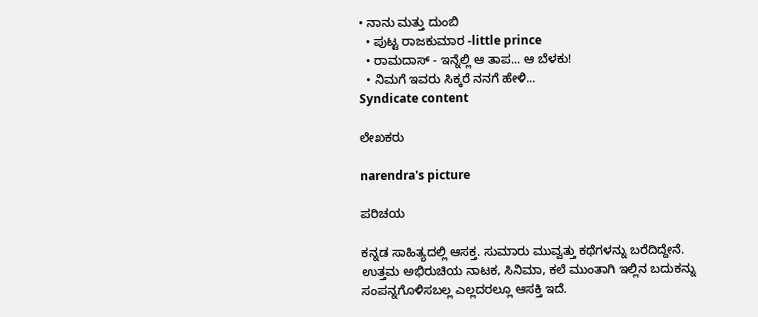• ನಾನು ಮತ್ತು ದುಂಬಿ
  • ಪುಟ್ಟ ರಾಜಕುಮಾರ -little prince
  • ರಾಮದಾಸ್ - ಇನ್ನೆಲ್ಲಿ ಆ ತಾಪ... ಆ ಬೆಳಕು!
  • ನಿಮಗೆ ಇವರು ಸಿಕ್ಕರೆ ನನಗೆ ಹೇಳಿ...
Syndicate content

ಲೇಖಕರು

narendra's picture

ಪರಿಚಯ

ಕನ್ನಡ ಸಾಹಿತ್ಯದಲ್ಲಿ ಆಸಕ್ತ. ಸುಮಾರು ಮುವ್ವತ್ತು ಕಥೆಗಳನ್ನು ಬರೆದಿದ್ದೇನೆ. ಉತ್ತಮ ಅಭಿರುಚಿಯ ನಾಟಕ, ಸಿನಿಮಾ, ಕಲೆ ಮುಂತಾಗಿ ಇಲ್ಲಿನ ಬದುಕನ್ನು ಸಂಪನ್ನಗೊಳಿಸಬಲ್ಲ ಎಲ್ಲದರಲ್ಲೂ ಆಸಕ್ತಿ ಇದೆ.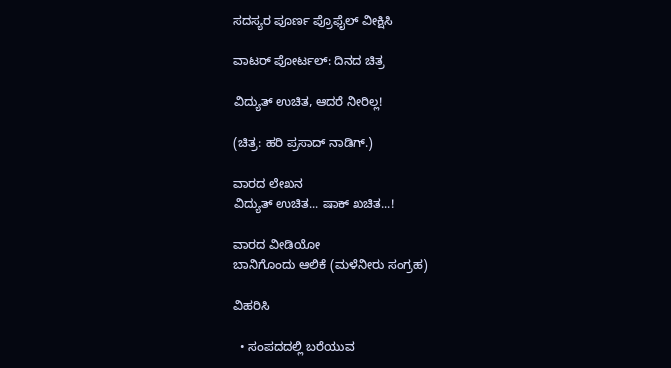ಸದಸ್ಯರ ಪೂರ್ಣ ಪ್ರೊಫೈಲ್ ವೀಕ್ಷಿಸಿ

ವಾಟರ್ ಪೋರ್ಟಲ್: ದಿನದ ಚಿತ್ರ

ವಿದ್ಯುತ್ ಉಚಿತ, ಆದರೆ ನೀರಿಲ್ಲ!

(ಚಿತ್ರ: ಹರಿ ಪ್ರಸಾದ್ ನಾಡಿಗ್.)

ವಾರದ ಲೇಖನ
ವಿದ್ಯುತ್ ಉಚಿತ... ಷಾಕ್ ಖಚಿತ...!

ವಾರದ ವೀಡಿಯೋ
ಬಾನಿಗೊಂದು ಆಲಿಕೆ (ಮಳೆನೀರು ಸಂಗ್ರಹ)

ವಿಹರಿಸಿ

  • ಸಂಪದದಲ್ಲಿ ಬರೆಯುವ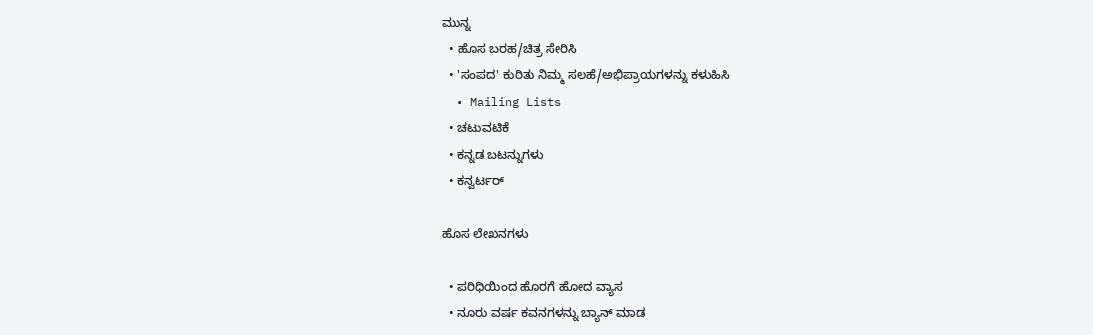ಮುನ್ನ
  • ಹೊಸ ಬರಹ/ಚಿತ್ರ ಸೇರಿಸಿ
  • 'ಸಂಪದ' ಕುರಿತು ನಿಮ್ಮ ಸಲಹೆ/ಅಭಿಪ್ರಾಯಗಳನ್ನು ಕಳುಹಿಸಿ
  • Mailing Lists
  • ಚಟುವಟಿಕೆ
  • ಕನ್ನಡ ಬಟನ್ನುಗಳು
  • ಕನ್ವರ್ಟರ್

ಹೊಸ ಲೇಖನಗಳು

  • ಪರಿಧಿಯಿಂದ ಹೊರಗೆ ಹೋದ ವ್ಯಾಸ
  • ನೂರು ವರ್ಷ ಕವನಗಳನ್ನು ಬ್ಯಾನ್ ಮಾಡ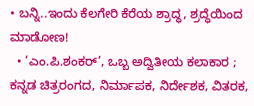• ಬನ್ನಿ..ಇಂದು ಕೆಲಗೇರಿ ಕೆರೆಯ ಶ್ರಾದ್ಧ, ಶ್ರದ್ಧೆಯಿಂದ ಮಾಡೋಣ!
  • ’ಎಂ.ಪಿ.ಶಂಕರ್’, ಒಬ್ಬ ಅದ್ವಿತೀಯ ಕಲಾಕಾರ ; ಕನ್ನಡ ಚಿತ್ರರಂಗದ, ನಿರ್ಮಾಪಕ, ನಿರ್ದೇಶಕ, ವಿತರಕ,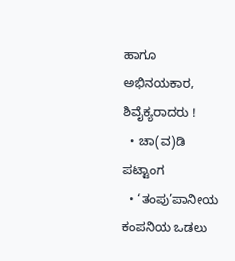ಹಾಗೂ ಅಭಿನಯಕಾರ, ಶಿವೈಕ್ಯರಾದರು !
  • ಚಾ(ವ)ಡಿ ಪಟ್ಟಾಂಗ
  • ‘ತಂಪು’ಪಾನೀಯ ಕಂಪನಿಯ ಒಡಲು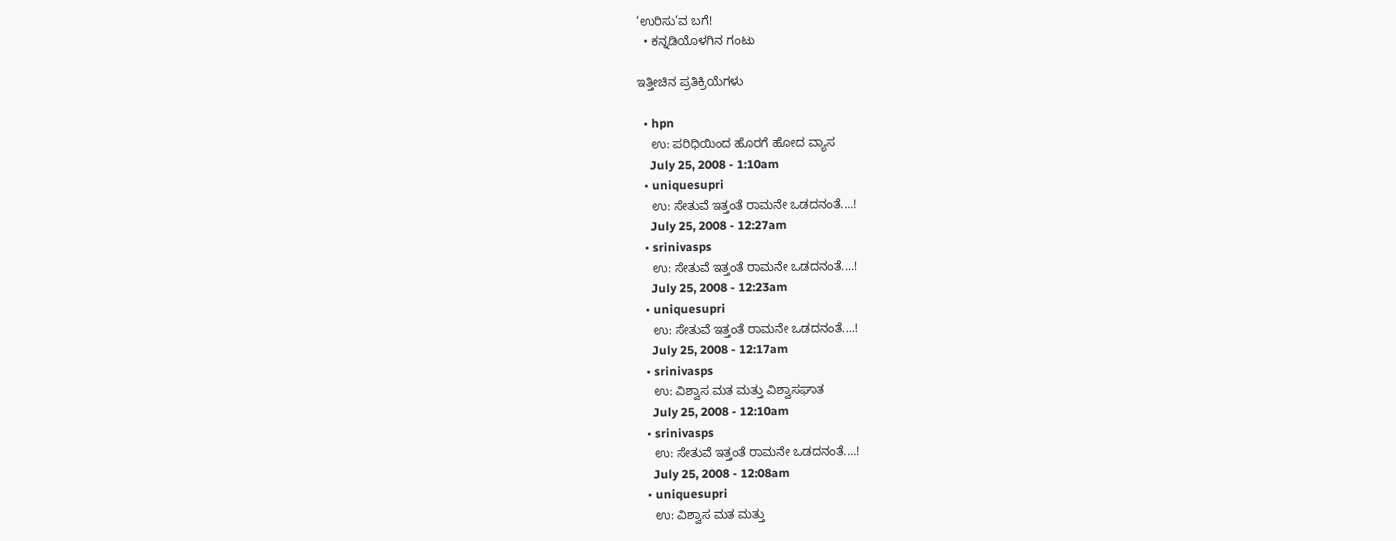‘ಉರಿಸು’ವ ಬಗೆ!
  • ಕನ್ನಡಿಯೊಳಗಿನ ಗಂಟು

ಇತ್ತೀಚಿನ ಪ್ರತಿಕ್ರಿಯೆಗಳು

  • hpn
    ಉ: ಪರಿಧಿಯಿಂದ ಹೊರಗೆ ಹೋದ ವ್ಯಾಸ
    July 25, 2008 - 1:10am
  • uniquesupri
    ಉ: ಸೇತುವೆ ಇತ್ತಂತೆ ರಾಮನೇ ಒಡದನಂತೆ....!
    July 25, 2008 - 12:27am
  • srinivasps
    ಉ: ಸೇತುವೆ ಇತ್ತಂತೆ ರಾಮನೇ ಒಡದನಂತೆ....!
    July 25, 2008 - 12:23am
  • uniquesupri
    ಉ: ಸೇತುವೆ ಇತ್ತಂತೆ ರಾಮನೇ ಒಡದನಂತೆ....!
    July 25, 2008 - 12:17am
  • srinivasps
    ಉ: ವಿಶ್ವಾಸ ಮತ ಮತ್ತು ವಿಶ್ವಾಸಘಾತ
    July 25, 2008 - 12:10am
  • srinivasps
    ಉ: ಸೇತುವೆ ಇತ್ತಂತೆ ರಾಮನೇ ಒಡದನಂತೆ....!
    July 25, 2008 - 12:08am
  • uniquesupri
    ಉ: ವಿಶ್ವಾಸ ಮತ ಮತ್ತು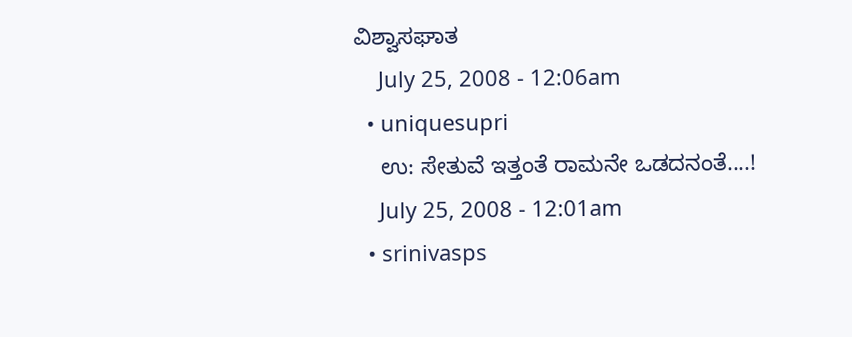ವಿಶ್ವಾಸಘಾತ
    July 25, 2008 - 12:06am
  • uniquesupri
    ಉ: ಸೇತುವೆ ಇತ್ತಂತೆ ರಾಮನೇ ಒಡದನಂತೆ....!
    July 25, 2008 - 12:01am
  • srinivasps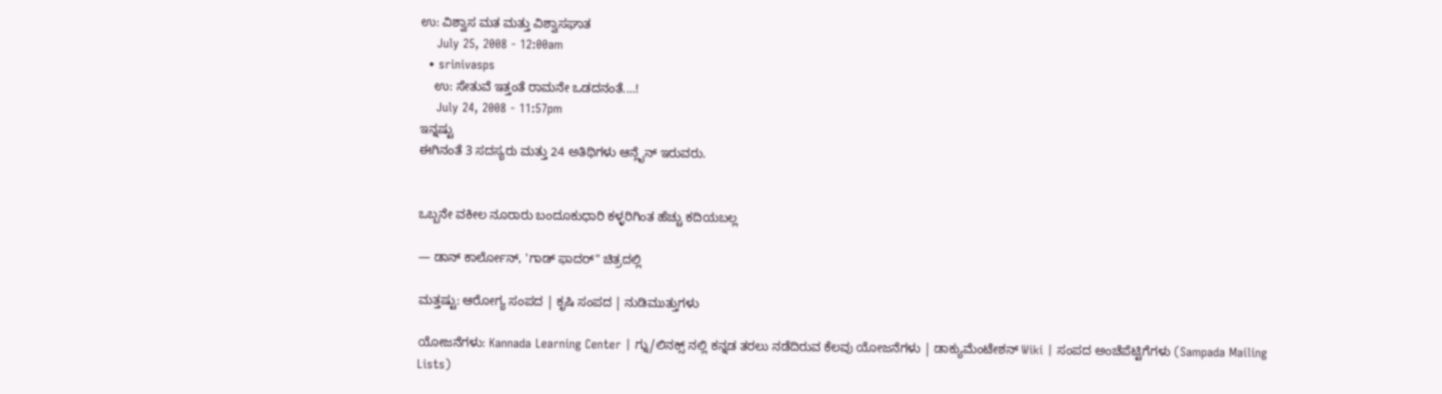ಉ: ವಿಶ್ವಾಸ ಮತ ಮತ್ತು ವಿಶ್ವಾಸಘಾತ
    July 25, 2008 - 12:00am
  • srinivasps
    ಉ: ಸೇತುವೆ ಇತ್ತಂತೆ ರಾಮನೇ ಒಡದನಂತೆ....!
    July 24, 2008 - 11:57pm
ಇನ್ನಷ್ಟು
ಈಗಿನಂತೆ 3 ಸದಸ್ಯರು ಮತ್ತು 24 ಅತಿಥಿಗಳು ಆನ್ಲೈನ್ ಇರುವರು.


ಒಬ್ಬನೇ ವಕೀಲ ನೂರಾರು ಬಂದೂಕುಧಾರಿ ಕಳ್ಳರಿಗಿಂತ ಹೆಚ್ಚು ಕದಿಯಬಲ್ಲ

— ಡಾನ್ ಕಾರ್ಲೋನ್, 'ಗಾಡ್ ಫಾದರ್" ಚಿತ್ರದಲ್ಲಿ

ಮತ್ತಷ್ಟು: ಆರೋಗ್ಯ ಸಂಪದ | ಕೃಷಿ ಸಂಪದ | ನುಡಿಮುತ್ತುಗಳು

ಯೋಜನೆಗಳು: Kannada Learning Center | ಗ್ನು/ಲಿನಕ್ಸ್ ನಲ್ಲಿ ಕನ್ನಡ ತರಲು ನಡೆದಿರುವ ಕೆಲವು ಯೋಜನೆಗಳು | ಡಾಕ್ಯುಮೆಂಟೇಶನ್ Wiki | ಸಂಪದ ಅಂಚೆಪೆಟ್ಟಿಗೆಗಳು (Sampada Mailing Lists)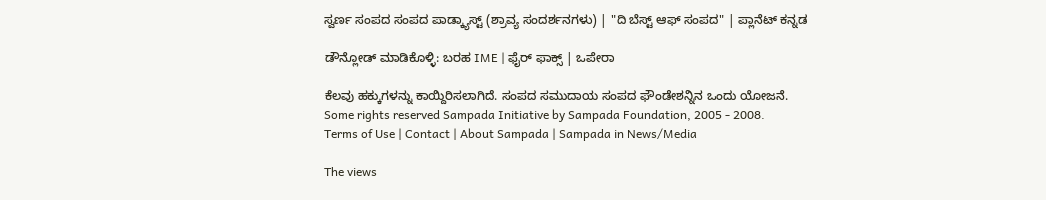ಸ್ವರ್ಣ ಸಂಪದ ಸಂಪದ ಪಾಡ್ಕ್ಯಾಸ್ಟ್ (ಶ್ರಾವ್ಯ ಸಂದರ್ಶನಗಳು) | "ದಿ ಬೆಸ್ಟ್ ಆಫ್ ಸಂಪದ" | ಪ್ಲಾನೆಟ್ ಕನ್ನಡ

ಡೌನ್ಲೋಡ್ ಮಾಡಿಕೊಳ್ಳಿ: ಬರಹ IME | ಫೈರ್ ಫಾಕ್ಸ್ | ಒಪೇರಾ

ಕೆಲವು ಹಕ್ಕುಗಳನ್ನು ಕಾಯ್ದಿರಿಸಲಾಗಿದೆ. ಸಂಪದ ಸಮುದಾಯ ಸಂಪದ ಫೌಂಡೇಶನ್ನಿನ ಒಂದು ಯೋಜನೆ.
Some rights reserved Sampada Initiative by Sampada Foundation, 2005 - 2008.
Terms of Use | Contact | About Sampada | Sampada in News/Media

The views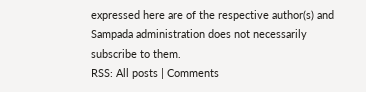expressed here are of the respective author(s) and Sampada administration does not necessarily subscribe to them.
RSS: All posts | Comments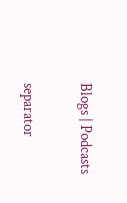Blogs | Podcasts

separator